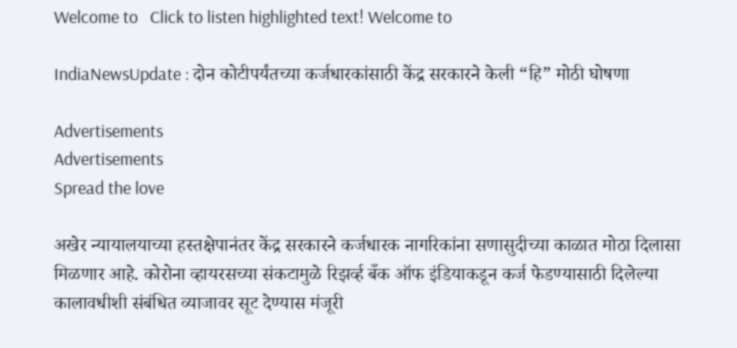Welcome to   Click to listen highlighted text! Welcome to

IndiaNewsUpdate : दोन कोटीपर्यंतच्या कर्जधारकांसाठी केंद्र सरकारने केली “हि” मोठी घोषणा

Advertisements
Advertisements
Spread the love

अखेर न्यायालयाच्या हस्तक्षेपानंतर केंद्र सरकारने कर्जधारक नागरिकांना सणासुदीच्या काळात मोठा दिलासा मिळणार आहे. कोरोना व्हायरसच्या संकटामुळे रिझर्व्ह बँक ऑफ इंडियाकडून कर्ज फेडण्यासाठी दिलेल्या कालावधीशी संबंधित व्याजावर सूट देण्यास मंजूरी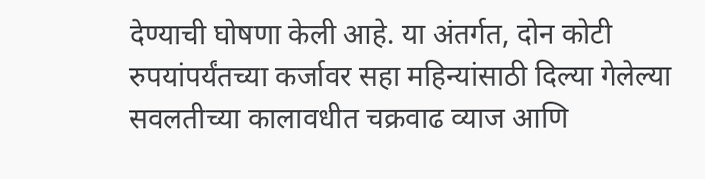देण्याची घोषणा केली आहे. या अंतर्गत, दोन कोटी रुपयांपर्यंतच्या कर्जावर सहा महिन्यांसाठी दिल्या गेलेल्या सवलतीच्या कालावधीत चक्रवाढ व्याज आणि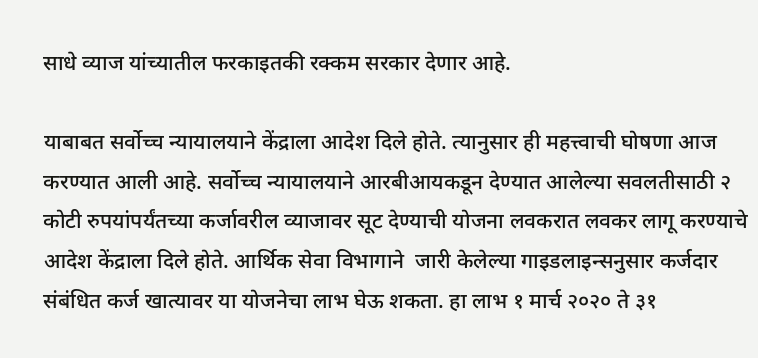साधे व्याज यांच्यातील फरकाइतकी रक्कम सरकार देणार आहे.

याबाबत सर्वोच्च न्यायालयाने केंद्राला आदेश दिले होते. त्यानुसार ही महत्त्वाची घोषणा आज करण्यात आली आहे. सर्वोच्च न्यायालयाने आरबीआयकडून देण्यात आलेल्या सवलतीसाठी २  कोटी रुपयांपर्यंतच्या कर्जावरील व्याजावर सूट देण्याची योजना लवकरात लवकर लागू करण्याचे आदेश केंद्राला दिले होते. आर्थिक सेवा विभागाने  जारी केलेल्या गाइडलाइन्सनुसार कर्जदार संबंधित कर्ज खात्यावर या योजनेचा लाभ घेऊ शकता. हा लाभ १ मार्च २०२० ते ३१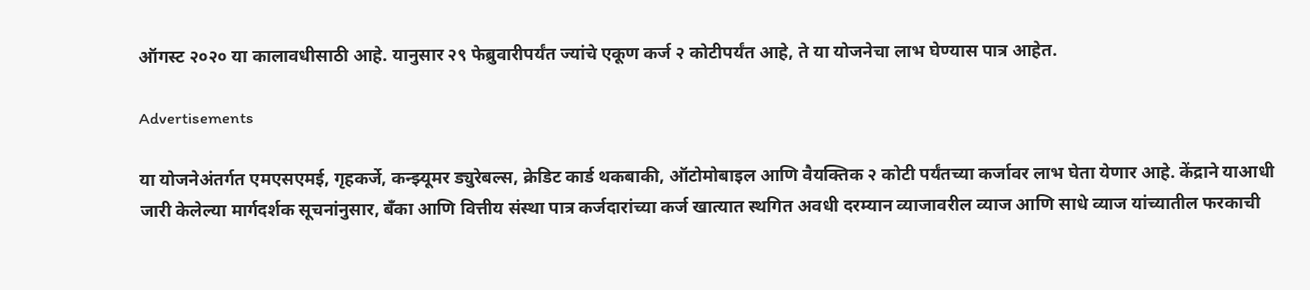ऑगस्ट २०२० या कालावधीसाठी आहे. यानुसार २९ फेब्रुवारीपर्यंत ज्यांचे एकूण कर्ज २ कोटीपर्यंत आहे, ते या योजनेचा लाभ घेण्यास पात्र आहेत.

Advertisements

या योजनेअंतर्गत एमएसएमई, गृहकर्जे, कन्झ्यूमर ड्युरेबल्स, क्रेडिट कार्ड थकबाकी, ऑटोमोबाइल आणि वैयक्तिक २ कोटी पर्यंतच्या कर्जावर लाभ घेता येणार आहे. केंद्राने याआधी जारी केलेल्या मार्गदर्शक सूचनांनुसार, बँका आणि वित्तीय संस्था पात्र कर्जदारांच्या कर्ज खात्यात स्थगित अवधी दरम्यान व्याजावरील व्याज आणि साधे व्याज यांच्यातील फरकाची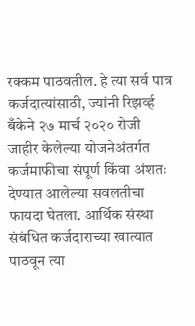रक्कम पाठवतील. हे त्या सर्व पात्र कर्जदात्यांसाठी, ज्यांनी रिझर्व्ह बँकेने २७ मार्च २०२० रोजी जाहीर केलेल्या योजनेअंतर्गत कर्जमाफीचा संपूर्ण किंवा अंशतः देण्यात आलेल्या सवलतीचा फायदा घेतला. आर्थिक संस्था संबंधित कर्जदाराच्या खात्यात पाठवून त्या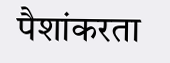पैशांकरता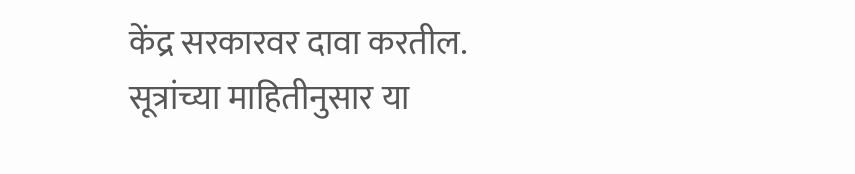केंद्र सरकारवर दावा करतील. सूत्रांच्या माहितीनुसार या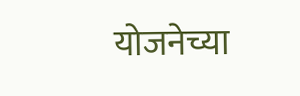योजनेच्या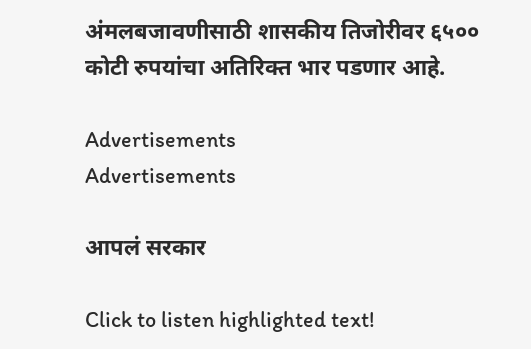अंमलबजावणीसाठी शासकीय तिजोरीवर ६५०० कोटी रुपयांचा अतिरिक्त भार पडणार आहे.

Advertisements
Advertisements

आपलं सरकार

Click to listen highlighted text!